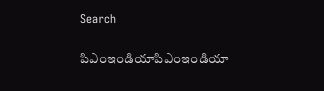Search

పిఎంఇండియాపిఎంఇండియా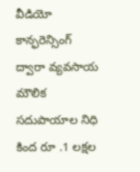వీడియో కాన్ఫరెన్సింగ్ ద్వారా వ్యవసాయ మౌలిక సదుపాయాల నిధి కింద రూ .1 లక్షల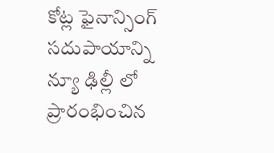కోట్ల ఫైనాన్సింగ్ సదుపాయాన్ని న్యూ ఢిల్లీ లో ప్రారంభించిన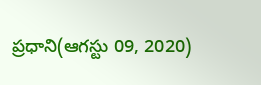ప్రధాని(ఆగస్టు 09, 2020)